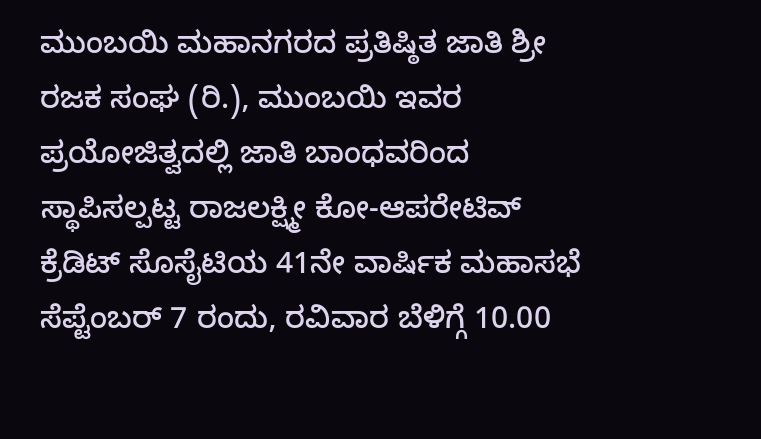ಮುಂಬಯಿ ಮಹಾನಗರದ ಪ್ರತಿಷ್ಠಿತ ಜಾತಿ ಶ್ರೀ ರಜಕ ಸಂಘ (ರಿ.), ಮುಂಬಯಿ ಇವರ ಪ್ರಯೋಜಿತ್ವದಲ್ಲಿ ಜಾತಿ ಬಾಂಧವರಿಂದ ಸ್ಥಾಪಿಸಲ್ಪಟ್ಟ ರಾಜಲಕ್ಷ್ಮೀ ಕೋ-ಆಪರೇಟಿವ್ ಕ್ರೆಡಿಟ್ ಸೊಸೈಟಿಯ 41ನೇ ವಾರ್ಷಿಕ ಮಹಾಸಭೆ ಸೆಪ್ಟೆಂಬರ್ 7 ರಂದು, ರವಿವಾರ ಬೆಳಿಗ್ಗೆ 10.00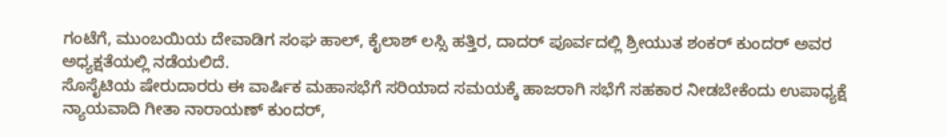ಗಂಟೆಗೆ, ಮುಂಬಯಿಯ ದೇವಾಡಿಗ ಸಂಘ ಹಾಲ್, ಕೈಲಾಶ್ ಲಸ್ಸಿ ಹತ್ತಿರ, ದಾದರ್ ಪೂರ್ವದಲ್ಲಿ ಶ್ರೀಯುತ ಶಂಕರ್ ಕುಂದರ್ ಅವರ ಅಧ್ಯಕ್ಷತೆಯಲ್ಲಿ ನಡೆಯಲಿದೆ.
ಸೊಸೈಟಿಯ ಷೇರುದಾರರು ಈ ವಾರ್ಷಿಕ ಮಹಾಸಭೆಗೆ ಸರಿಯಾದ ಸಮಯಕ್ಕೆ ಹಾಜರಾಗಿ ಸಭೆಗೆ ಸಹಕಾರ ನೀಡಬೇಕೆಂದು ಉಪಾಧ್ಯಕ್ಷೆ ನ್ಯಾಯವಾದಿ ಗೀತಾ ನಾರಾಯಣ್ ಕುಂದರ್,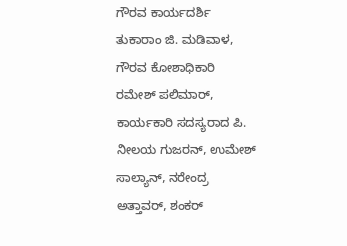ಗೌರವ ಕಾರ್ಯದರ್ಶಿ ತುಕಾರಾಂ ಜಿ. ಮಡಿವಾಳ, ಗೌರವ ಕೋಶಾಧಿಕಾರಿ ರಮೇಶ್ ಪಲಿಮಾರ್, ಕಾರ್ಯಕಾರಿ ಸದಸ್ಯರಾದ ಪಿ. ನೀಲಯ ಗುಜರನ್, ಉಮೇಶ್ ಸಾಲ್ಯಾನ್, ನರೇಂದ್ರ ಅತ್ತಾವರ್, ಶಂಕರ್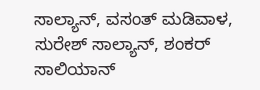ಸಾಲ್ಯಾನ್, ವಸಂತ್ ಮಡಿವಾಳ, ಸುರೇಶ್ ಸಾಲ್ಯಾನ್, ಶಂಕರ್ ಸಾಲಿಯಾನ್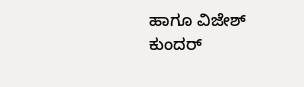ಹಾಗೂ ವಿಜೇಶ್ ಕುಂದರ್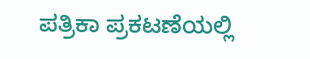ಪತ್ರಿಕಾ ಪ್ರಕಟಣೆಯಲ್ಲಿ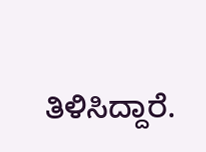ತಿಳಿಸಿದ್ದಾರೆ.